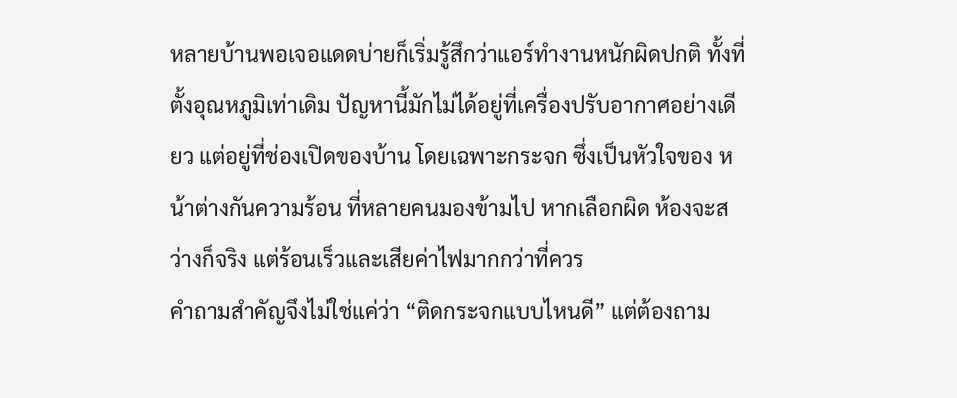หลายบ้านพอเจอแดดบ่ายก็เริ่มรู้สึกว่าแอร์ทำงานหนักผิดปกติ ทั้งที่ตั้งอุณหภูมิเท่าเดิม ปัญหานี้มักไม่ได้อยู่ที่เครื่องปรับอากาศอย่างเดียว แต่อยู่ที่ช่องเปิดของบ้าน โดยเฉพาะกระจก ซึ่งเป็นหัวใจของ หน้าต่างกันความร้อน ที่หลายคนมองข้ามไป หากเลือกผิด ห้องจะสว่างก็จริง แต่ร้อนเร็วและเสียค่าไฟมากกว่าที่ควร
คำถามสำคัญจึงไม่ใช่แค่ว่า “ติดกระจกแบบไหนดี” แต่ต้องถาม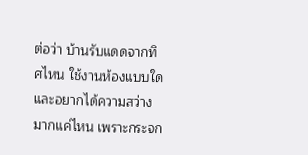ต่อว่า บ้านรับแดดจากทิศไหน ใช้งานห้องแบบใด และอยากได้ความสว่างมากแค่ไหน เพราะกระจก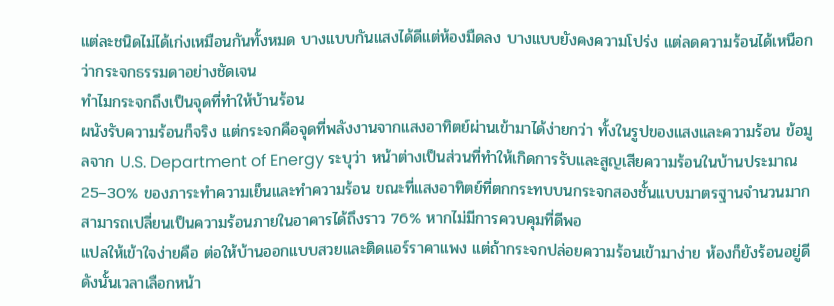แต่ละชนิดไม่ได้เก่งเหมือนกันทั้งหมด บางแบบกันแสงได้ดีแต่ห้องมืดลง บางแบบยังคงความโปร่ง แต่ลดความร้อนได้เหนือกว่ากระจกธรรมดาอย่างชัดเจน
ทำไมกระจกถึงเป็นจุดที่ทำให้บ้านร้อน
ผนังรับความร้อนก็จริง แต่กระจกคือจุดที่พลังงานจากแสงอาทิตย์ผ่านเข้ามาได้ง่ายกว่า ทั้งในรูปของแสงและความร้อน ข้อมูลจาก U.S. Department of Energy ระบุว่า หน้าต่างเป็นส่วนที่ทำให้เกิดการรับและสูญเสียความร้อนในบ้านประมาณ 25–30% ของภาระทำความเย็นและทำความร้อน ขณะที่แสงอาทิตย์ที่ตกกระทบบนกระจกสองชั้นแบบมาตรฐานจำนวนมาก สามารถเปลี่ยนเป็นความร้อนภายในอาคารได้ถึงราว 76% หากไม่มีการควบคุมที่ดีพอ
แปลให้เข้าใจง่ายคือ ต่อให้บ้านออกแบบสวยและติดแอร์ราคาแพง แต่ถ้ากระจกปล่อยความร้อนเข้ามาง่าย ห้องก็ยังร้อนอยู่ดี ดังนั้นเวลาเลือกหน้า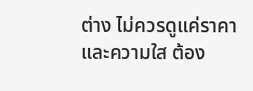ต่าง ไม่ควรดูแค่ราคาและความใส ต้อง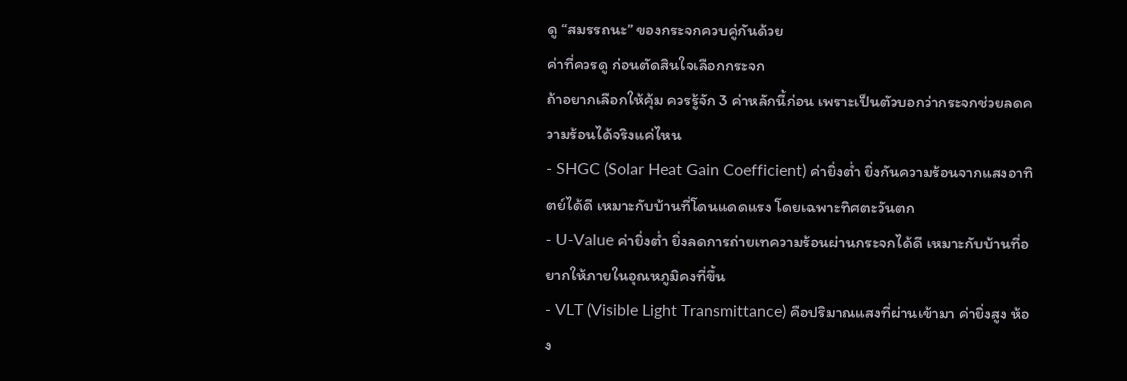ดู “สมรรถนะ” ของกระจกควบคู่กันด้วย
ค่าที่ควรดู ก่อนตัดสินใจเลือกกระจก
ถ้าอยากเลือกให้คุ้ม ควรรู้จัก 3 ค่าหลักนี้ก่อน เพราะเป็นตัวบอกว่ากระจกช่วยลดความร้อนได้จริงแค่ไหน
- SHGC (Solar Heat Gain Coefficient) ค่ายิ่งต่ำ ยิ่งกันความร้อนจากแสงอาทิตย์ได้ดี เหมาะกับบ้านที่โดนแดดแรง โดยเฉพาะทิศตะวันตก
- U-Value ค่ายิ่งต่ำ ยิ่งลดการถ่ายเทความร้อนผ่านกระจกได้ดี เหมาะกับบ้านที่อยากให้ภายในอุณหภูมิคงที่ขึ้น
- VLT (Visible Light Transmittance) คือปริมาณแสงที่ผ่านเข้ามา ค่ายิ่งสูง ห้อง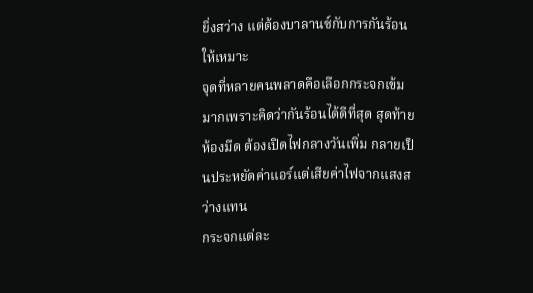ยิ่งสว่าง แต่ต้องบาลานซ์กับการกันร้อนให้เหมาะ
จุดที่หลายคนพลาดคือเลือกกระจกเข้มมากเพราะคิดว่ากันร้อนได้ดีที่สุด สุดท้ายห้องมืด ต้องเปิดไฟกลางวันเพิ่ม กลายเป็นประหยัดค่าแอร์แต่เสียค่าไฟจากแสงสว่างแทน
กระจกแต่ละ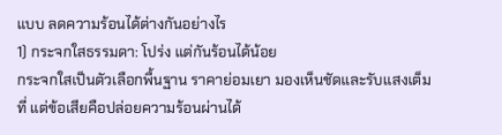แบบ ลดความร้อนได้ต่างกันอย่างไร
1) กระจกใสธรรมดา: โปร่ง แต่กันร้อนได้น้อย
กระจกใสเป็นตัวเลือกพื้นฐาน ราคาย่อมเยา มองเห็นชัดและรับแสงเต็มที่ แต่ข้อเสียคือปล่อยความร้อนผ่านได้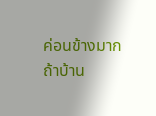ค่อนข้างมาก ถ้าบ้าน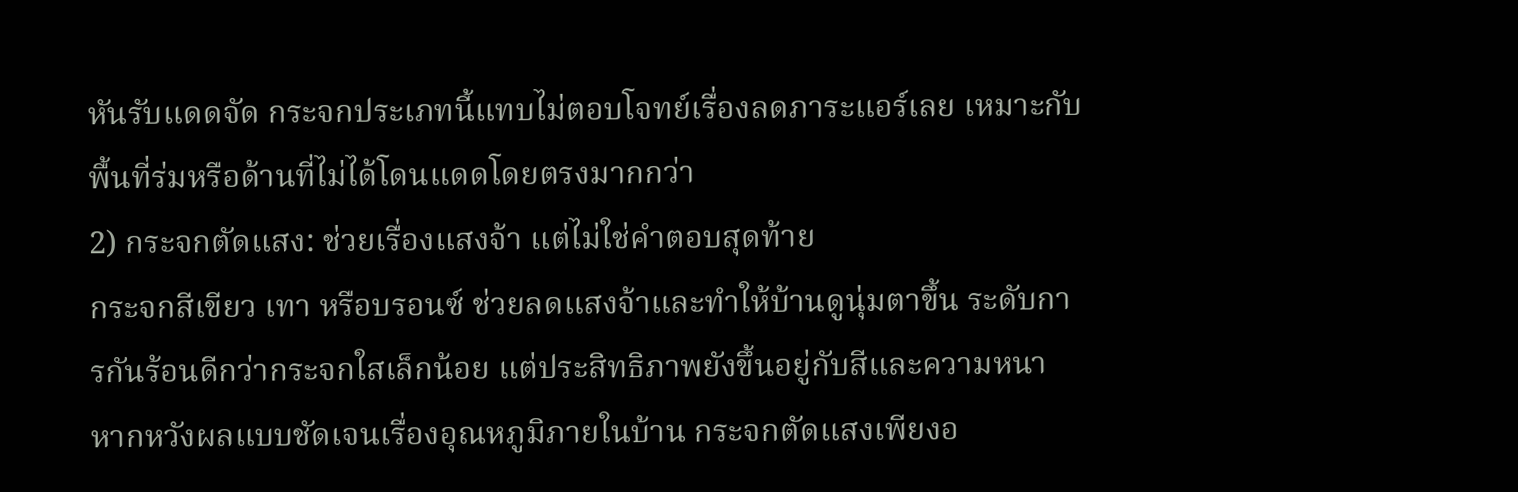หันรับแดดจัด กระจกประเภทนี้แทบไม่ตอบโจทย์เรื่องลดภาระแอร์เลย เหมาะกับพื้นที่ร่มหรือด้านที่ไม่ได้โดนแดดโดยตรงมากกว่า
2) กระจกตัดแสง: ช่วยเรื่องแสงจ้า แต่ไม่ใช่คำตอบสุดท้าย
กระจกสีเขียว เทา หรือบรอนซ์ ช่วยลดแสงจ้าและทำให้บ้านดูนุ่มตาขึ้น ระดับการกันร้อนดีกว่ากระจกใสเล็กน้อย แต่ประสิทธิภาพยังขึ้นอยู่กับสีและความหนา หากหวังผลแบบชัดเจนเรื่องอุณหภูมิภายในบ้าน กระจกตัดแสงเพียงอ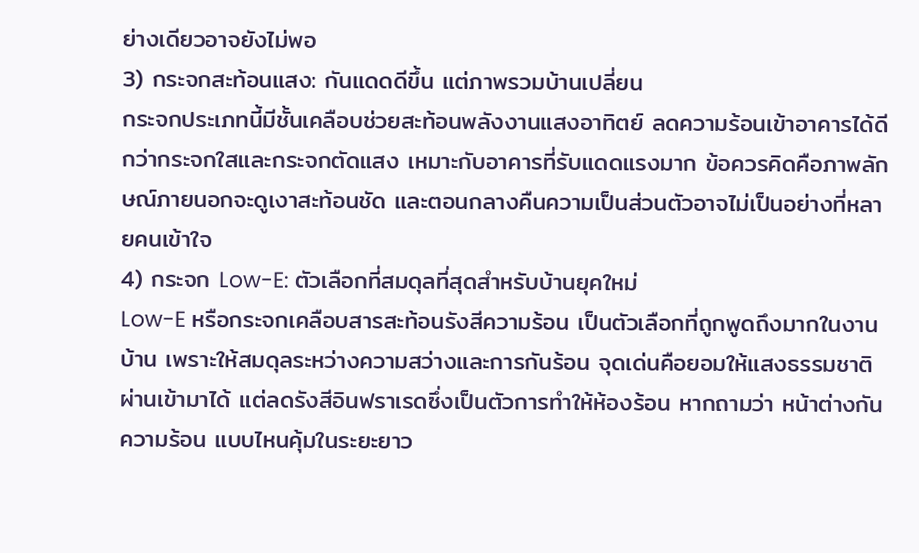ย่างเดียวอาจยังไม่พอ
3) กระจกสะท้อนแสง: กันแดดดีขึ้น แต่ภาพรวมบ้านเปลี่ยน
กระจกประเภทนี้มีชั้นเคลือบช่วยสะท้อนพลังงานแสงอาทิตย์ ลดความร้อนเข้าอาคารได้ดีกว่ากระจกใสและกระจกตัดแสง เหมาะกับอาคารที่รับแดดแรงมาก ข้อควรคิดคือภาพลักษณ์ภายนอกจะดูเงาสะท้อนชัด และตอนกลางคืนความเป็นส่วนตัวอาจไม่เป็นอย่างที่หลายคนเข้าใจ
4) กระจก Low-E: ตัวเลือกที่สมดุลที่สุดสำหรับบ้านยุคใหม่
Low-E หรือกระจกเคลือบสารสะท้อนรังสีความร้อน เป็นตัวเลือกที่ถูกพูดถึงมากในงานบ้าน เพราะให้สมดุลระหว่างความสว่างและการกันร้อน จุดเด่นคือยอมให้แสงธรรมชาติผ่านเข้ามาได้ แต่ลดรังสีอินฟราเรดซึ่งเป็นตัวการทำให้ห้องร้อน หากถามว่า หน้าต่างกันความร้อน แบบไหนคุ้มในระยะยาว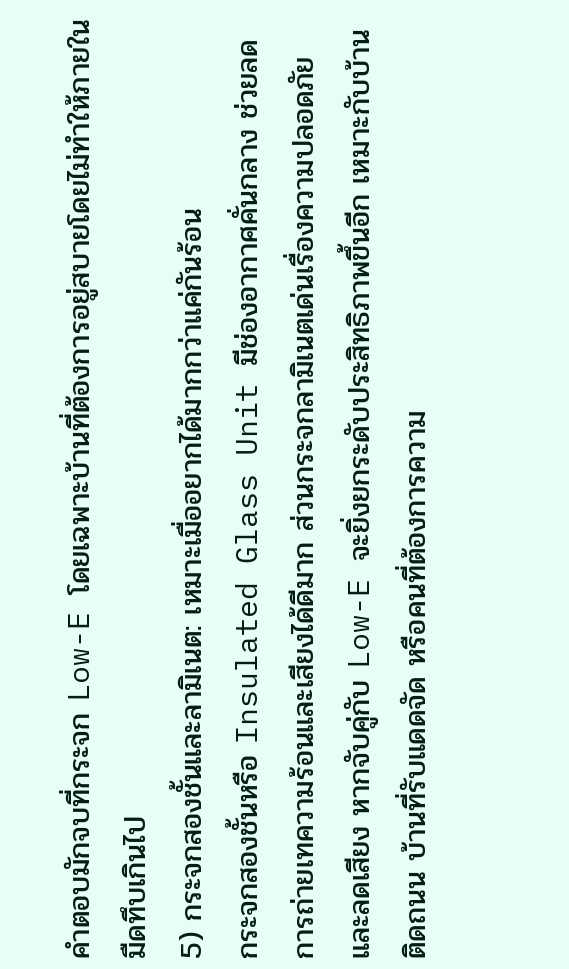คำตอบมักจบที่กระจก Low-E โดยเฉพาะบ้านที่ต้องการอยู่สบายโดยไม่ทำให้ภายในมืดทึบเกินไป
5) กระจกสองชั้นและลามิเนต: เหมาะเมื่ออยากได้มากกว่าแค่กันร้อน
กระจกสองชั้นหรือ Insulated Glass Unit มีช่องอากาศคั่นกลาง ช่วยลดการถ่ายเทความร้อนและเสียงได้ดีมาก ส่วนกระจกลามิเนตเด่นเรื่องความปลอดภัยและลดเสียง หากจับคู่กับ Low-E จะยิ่งยกระดับประสิทธิภาพขึ้นอีก เหมาะกับบ้านติดถนน บ้านที่รับแดดจัด หรือคนที่ต้องการความ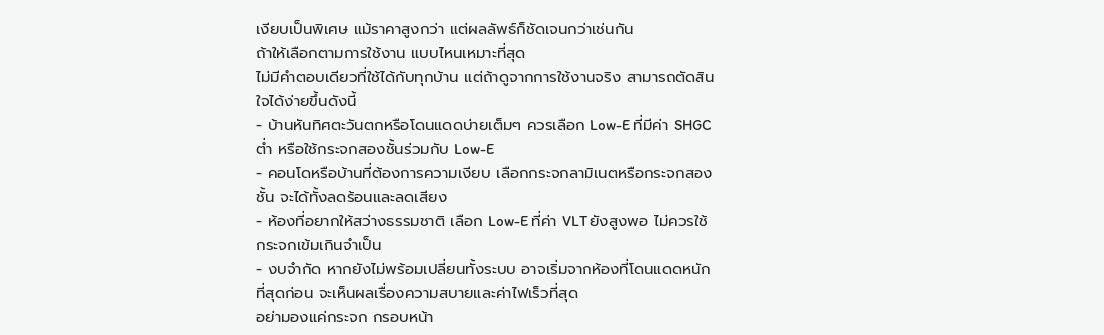เงียบเป็นพิเศษ แม้ราคาสูงกว่า แต่ผลลัพธ์ก็ชัดเจนกว่าเช่นกัน
ถ้าให้เลือกตามการใช้งาน แบบไหนเหมาะที่สุด
ไม่มีคำตอบเดียวที่ใช้ได้กับทุกบ้าน แต่ถ้าดูจากการใช้งานจริง สามารถตัดสินใจได้ง่ายขึ้นดังนี้
- บ้านหันทิศตะวันตกหรือโดนแดดบ่ายเต็มๆ ควรเลือก Low-E ที่มีค่า SHGC ต่ำ หรือใช้กระจกสองชั้นร่วมกับ Low-E
- คอนโดหรือบ้านที่ต้องการความเงียบ เลือกกระจกลามิเนตหรือกระจกสองชั้น จะได้ทั้งลดร้อนและลดเสียง
- ห้องที่อยากให้สว่างธรรมชาติ เลือก Low-E ที่ค่า VLT ยังสูงพอ ไม่ควรใช้กระจกเข้มเกินจำเป็น
- งบจำกัด หากยังไม่พร้อมเปลี่ยนทั้งระบบ อาจเริ่มจากห้องที่โดนแดดหนักที่สุดก่อน จะเห็นผลเรื่องความสบายและค่าไฟเร็วที่สุด
อย่ามองแค่กระจก กรอบหน้า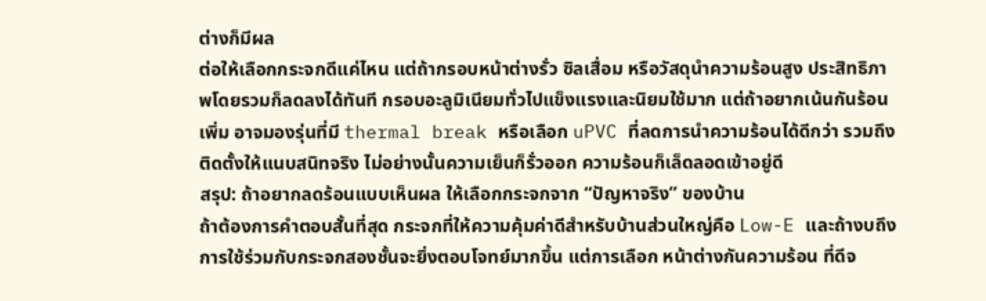ต่างก็มีผล
ต่อให้เลือกกระจกดีแค่ไหน แต่ถ้ากรอบหน้าต่างรั่ว ซิลเสื่อม หรือวัสดุนำความร้อนสูง ประสิทธิภาพโดยรวมก็ลดลงได้ทันที กรอบอะลูมิเนียมทั่วไปแข็งแรงและนิยมใช้มาก แต่ถ้าอยากเน้นกันร้อนเพิ่ม อาจมองรุ่นที่มี thermal break หรือเลือก uPVC ที่ลดการนำความร้อนได้ดีกว่า รวมถึงติดตั้งให้แนบสนิทจริง ไม่อย่างนั้นความเย็นก็รั่วออก ความร้อนก็เล็ดลอดเข้าอยู่ดี
สรุป: ถ้าอยากลดร้อนแบบเห็นผล ให้เลือกกระจกจาก “ปัญหาจริง” ของบ้าน
ถ้าต้องการคำตอบสั้นที่สุด กระจกที่ให้ความคุ้มค่าดีสำหรับบ้านส่วนใหญ่คือ Low-E และถ้างบถึง การใช้ร่วมกับกระจกสองชั้นจะยิ่งตอบโจทย์มากขึ้น แต่การเลือก หน้าต่างกันความร้อน ที่ดีจ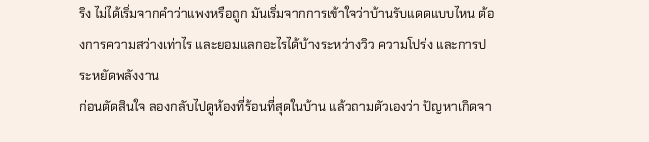ริง ไม่ได้เริ่มจากคำว่าแพงหรือถูก มันเริ่มจากการเข้าใจว่าบ้านรับแดดแบบไหน ต้องการความสว่างเท่าไร และยอมแลกอะไรได้บ้างระหว่างวิว ความโปร่ง และการประหยัดพลังงาน
ก่อนตัดสินใจ ลองกลับไปดูห้องที่ร้อนที่สุดในบ้าน แล้วถามตัวเองว่า ปัญหาเกิดจา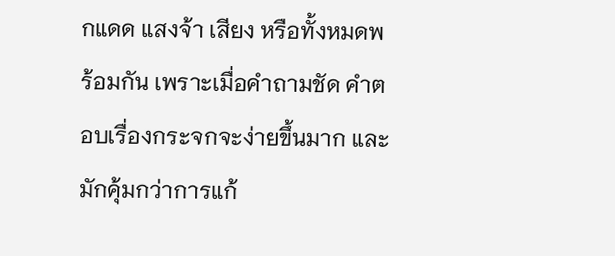กแดด แสงจ้า เสียง หรือทั้งหมดพร้อมกัน เพราะเมื่อคำถามชัด คำตอบเรื่องกระจกจะง่ายขึ้นมาก และมักคุ้มกว่าการแก้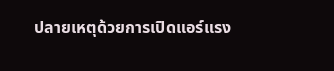ปลายเหตุด้วยการเปิดแอร์แรง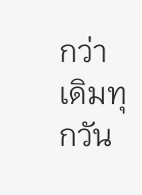กว่าเดิมทุกวัน